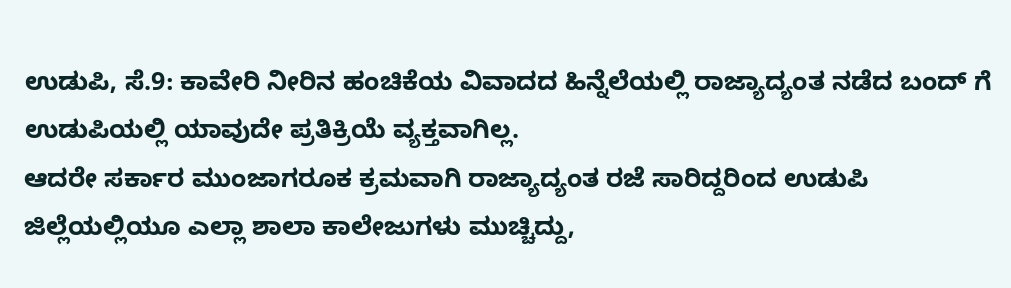ಉಡುಪಿ, ಸೆ.9: ಕಾವೇರಿ ನೀರಿನ ಹಂಚಿಕೆಯ ವಿವಾದದ ಹಿನ್ನೆಲೆಯಲ್ಲಿ ರಾಜ್ಯಾದ್ಯಂತ ನಡೆದ ಬಂದ್ ಗೆ ಉಡುಪಿಯಲ್ಲಿ ಯಾವುದೇ ಪ್ರತಿಕ್ರಿಯೆ ವ್ಯಕ್ತವಾಗಿಲ್ಲ.
ಆದರೇ ಸರ್ಕಾರ ಮುಂಜಾಗರೂಕ ಕ್ರಮವಾಗಿ ರಾಜ್ಯಾದ್ಯಂತ ರಜೆ ಸಾರಿದ್ದರಿಂದ ಉಡುಪಿ ಜಿಲ್ಲೆಯಲ್ಲಿಯೂ ಎಲ್ಲಾ ಶಾಲಾ ಕಾಲೇಜುಗಳು ಮುಚ್ಚಿದ್ದು,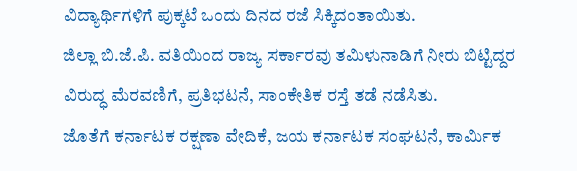ವಿದ್ಯಾರ್ಥಿಗಳಿಗೆ ಪುಕ್ಕಟೆ ಒಂದು ದಿನದ ರಜೆ ಸಿಕ್ಕಿದಂತಾಯಿತು.
ಜಿಲ್ಲಾ ಬಿ.ಜೆ.ಪಿ. ವತಿಯಿಂದ ರಾಜ್ಯ ಸರ್ಕಾರವು ತಮಿಳುನಾಡಿಗೆ ನೀರು ಬಿಟ್ಟಿದ್ದರ ವಿರುದ್ಧ ಮೆರವಣಿಗೆ, ಪ್ರತಿಭಟನೆ, ಸಾಂಕೇತಿಕ ರಸ್ತೆ ತಡೆ ನಡೆಸಿತು.
ಜೊತೆಗೆ ಕರ್ನಾಟಕ ರಕ್ಷಣಾ ವೇದಿಕೆ, ಜಯ ಕರ್ನಾಟಕ ಸಂಘಟನೆ, ಕಾರ್ಮಿಕ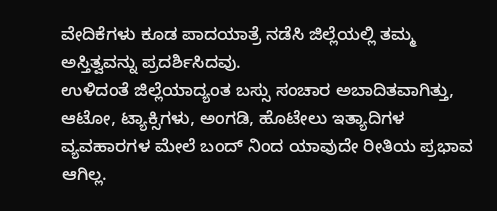ವೇದಿಕೆಗಳು ಕೂಡ ಪಾದಯಾತ್ರೆ ನಡೆಸಿ ಜಿಲ್ಲೆಯಲ್ಲಿ ತಮ್ಮ ಅಸ್ತಿತ್ವವನ್ನು ಪ್ರದರ್ಶಿಸಿದವು.
ಉಳಿದಂತೆ ಜಿಲ್ಲೆಯಾದ್ಯಂತ ಬಸ್ಸು ಸಂಚಾರ ಅಬಾದಿತವಾಗಿತ್ತು, ಆಟೋ, ಟ್ಯಾಕ್ಸಿಗಳು, ಅಂಗಡಿ, ಹೊಟೇಲು ಇತ್ಯಾದಿಗಳ ವ್ಯವಹಾರಗಳ ಮೇಲೆ ಬಂದ್ ನಿಂದ ಯಾವುದೇ ರೀತಿಯ ಪ್ರಭಾವ ಆಗಿಲ್ಲ.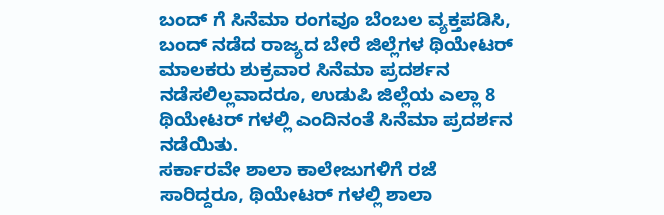ಬಂದ್ ಗೆ ಸಿನೆಮಾ ರಂಗವೂ ಬೆಂಬಲ ವ್ಯಕ್ತಪಡಿಸಿ, ಬಂದ್ ನಡೆದ ರಾಜ್ಯದ ಬೇರೆ ಜಿಲ್ಲೆಗಳ ಥಿಯೇಟರ್ ಮಾಲಕರು ಶುಕ್ರವಾರ ಸಿನೆಮಾ ಪ್ರದರ್ಶನ ನಡೆಸಲಿಲ್ಲವಾದರೂ, ಉಡುಪಿ ಜಿಲ್ಲೆಯ ಎಲ್ಲಾ 8 ಥಿಯೇಟರ್ ಗಳಲ್ಲಿ ಎಂದಿನಂತೆ ಸಿನೆಮಾ ಪ್ರದರ್ಶನ ನಡೆಯಿತು.
ಸರ್ಕಾರವೇ ಶಾಲಾ ಕಾಲೇಜುಗಳಿಗೆ ರಜೆ ಸಾರಿದ್ದರೂ, ಥಿಯೇಟರ್ ಗಳಲ್ಲಿ ಶಾಲಾ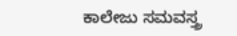ಕಾಲೇಜು ಸಮವಸ್ತ್ರ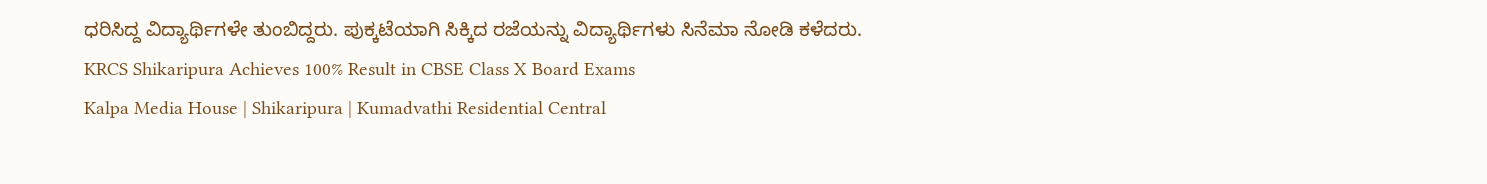ಧರಿಸಿದ್ದ ವಿದ್ಯಾರ್ಥಿಗಳೇ ತುಂಬಿದ್ದರು. ಪುಕ್ಕಟೆಯಾಗಿ ಸಿಕ್ಕಿದ ರಜೆಯನ್ನು ವಿದ್ಯಾರ್ಥಿಗಳು ಸಿನೆಮಾ ನೋಡಿ ಕಳೆದರು.
KRCS Shikaripura Achieves 100% Result in CBSE Class X Board Exams
Kalpa Media House | Shikaripura | Kumadvathi Residential Central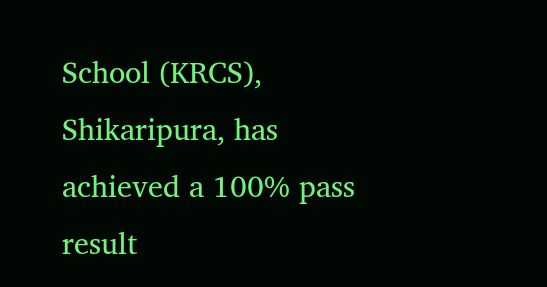School (KRCS), Shikaripura, has achieved a 100% pass result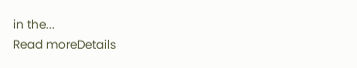in the...
Read moreDetails